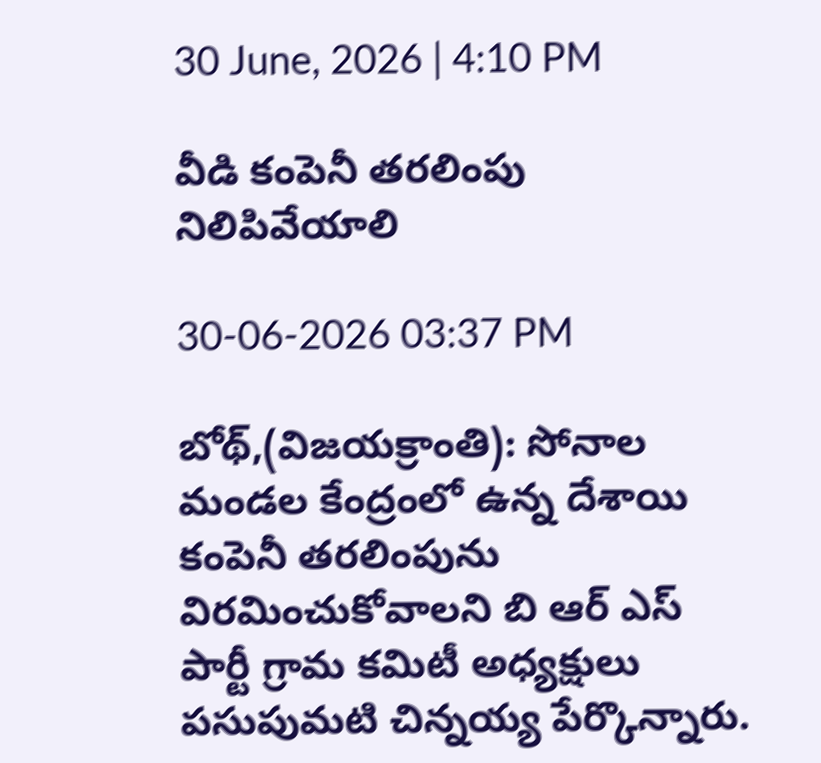30 June, 2026 | 4:10 PM

వీడి కంపెనీ తరలింపు నిలిపివేయాలి

30-06-2026 03:37 PM

బోథ్,(విజయక్రాంతి): సోనాల మండల కేంద్రంలో ఉన్న దేశాయి కంపెనీ తరలింపును విరమించుకోవాలని బి ఆర్ ఎస్ పార్టీ గ్రామ కమిటీ అధ్యక్షులు పసుపుమటి చిన్నయ్య పేర్కొన్నారు.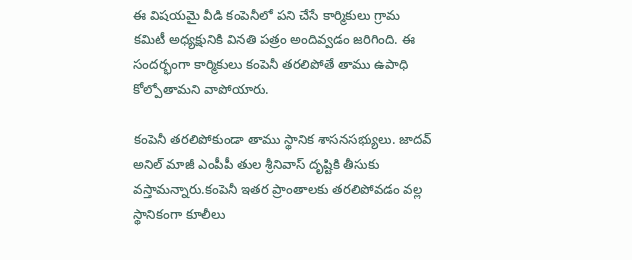ఈ విషయమై వీడి కంపెనీలో పని చేసే కార్మికులు గ్రామ కమిటీ అధ్యక్షునికి వినతి పత్రం అందివ్వడం జరిగింది. ఈ సందర్భంగా కార్మికులు కంపెనీ తరలిపోతే తాము ఉపాధి కోల్పోతామని వాపోయారు.

కంపెనీ తరలిపోకుండా తాము స్థానిక శాసనసభ్యులు. జాదవ్ అనిల్ మాజీ ఎంపీపీ తుల శ్రీనివాస్ దృష్టికి తీసుకు వస్తామన్నారు.కంపెనీ ఇతర ప్రాంతాలకు తరలిపోవడం వల్ల స్థానికంగా కూలీలు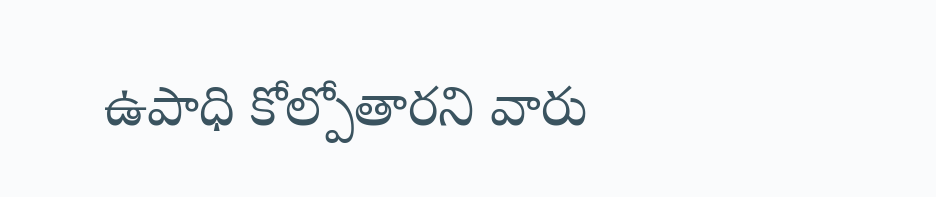ఉపాధి కోల్పోతారని వారు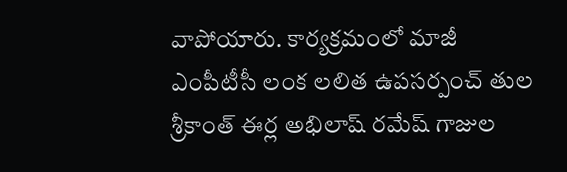వాపోయారు. కార్యక్రమంలో మాజీ ఎంపీటీసీ లంక లలిత ఉపసర్పంచ్ తుల శ్రీకాంత్ ఈర్ల అభిలాష్ రమేష్ గాజుల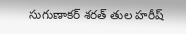సుగుణాకర్ శరత్ తుల హరీష్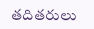తదితరులు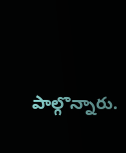పాల్గొన్నారు.